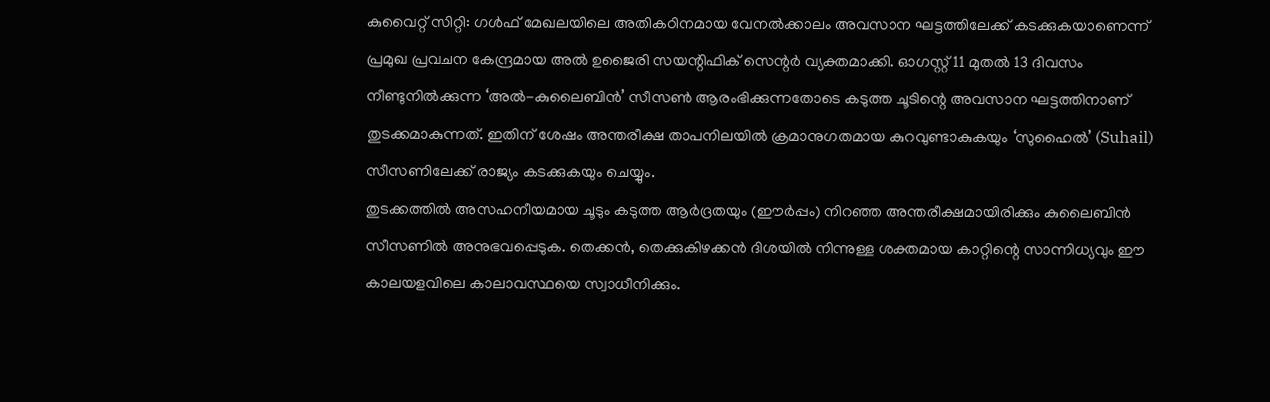കുവൈറ്റ് സിറ്റി: ഗൾഫ് മേഖലയിലെ അതികഠിനമായ വേനൽക്കാലം അവസാന ഘട്ടത്തിലേക്ക് കടക്കുകയാണെന്ന് പ്രമുഖ പ്രവചന കേന്ദ്രമായ അൽ ഉജൈരി സയന്റിഫിക് സെന്റർ വ്യക്തമാക്കി. ഓഗസ്റ്റ് 11 മുതൽ 13 ദിവസം നീണ്ടുനിൽക്കുന്ന ‘അൽ-കുലൈബിൻ’ സീസൺ ആരംഭിക്കുന്നതോടെ കടുത്ത ചൂടിന്റെ അവസാന ഘട്ടത്തിനാണ് തുടക്കമാകുന്നത്. ഇതിന് ശേഷം അന്തരീക്ഷ താപനിലയിൽ ക്രമാനുഗതമായ കുറവുണ്ടാകുകയും ‘സുഹൈൽ’ (Suhail) സീസണിലേക്ക് രാജ്യം കടക്കുകയും ചെയ്യും.
തുടക്കത്തിൽ അസഹനീയമായ ചൂടും കടുത്ത ആർദ്രതയും (ഈർപ്പം) നിറഞ്ഞ അന്തരീക്ഷമായിരിക്കും കുലൈബിൻ സീസണിൽ അനുഭവപ്പെടുക. തെക്കൻ, തെക്കുകിഴക്കൻ ദിശയിൽ നിന്നുള്ള ശക്തമായ കാറ്റിന്റെ സാന്നിധ്യവും ഈ കാലയളവിലെ കാലാവസ്ഥയെ സ്വാധീനിക്കും.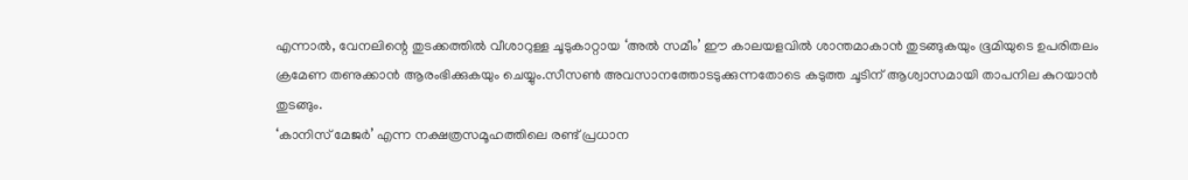എന്നാൽ, വേനലിന്റെ തുടക്കത്തിൽ വീശാറുള്ള ചൂടുകാറ്റായ ‘അൽ സമീം’ ഈ കാലയളവിൽ ശാന്തമാകാൻ തുടങ്ങുകയും ഭൂമിയുടെ ഉപരിതലം ക്രമേണ തണുക്കാൻ ആരംഭിക്കുകയും ചെയ്യും.സീസൺ അവസാനത്തോടടുക്കുന്നതോടെ കടുത്ത ചൂടിന് ആശ്വാസമായി താപനില കുറയാൻ തുടങ്ങും.
‘കാനിസ് മേജർ’ എന്ന നക്ഷത്രസമൂഹത്തിലെ രണ്ട് പ്രധാന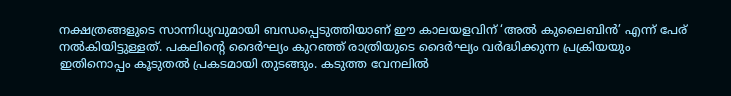നക്ഷത്രങ്ങളുടെ സാന്നിധ്യവുമായി ബന്ധപ്പെടുത്തിയാണ് ഈ കാലയളവിന് ‘അൽ കുലൈബിൻ’ എന്ന് പേര് നൽകിയിട്ടുള്ളത്. പകലിന്റെ ദൈർഘ്യം കുറഞ്ഞ് രാത്രിയുടെ ദൈർഘ്യം വർദ്ധിക്കുന്ന പ്രക്രിയയും ഇതിനൊപ്പം കൂടുതൽ പ്രകടമായി തുടങ്ങും. കടുത്ത വേനലിൽ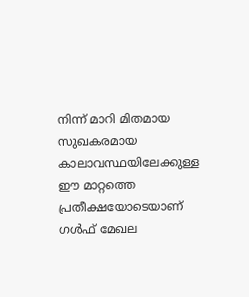നിന്ന് മാറി മിതമായ സുഖകരമായ കാലാവസ്ഥയിലേക്കുള്ള ഈ മാറ്റത്തെ പ്രതീക്ഷയോടെയാണ് ഗൾഫ് മേഖല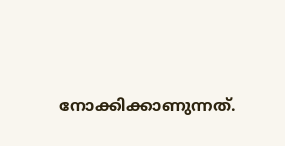നോക്കിക്കാണുന്നത്.